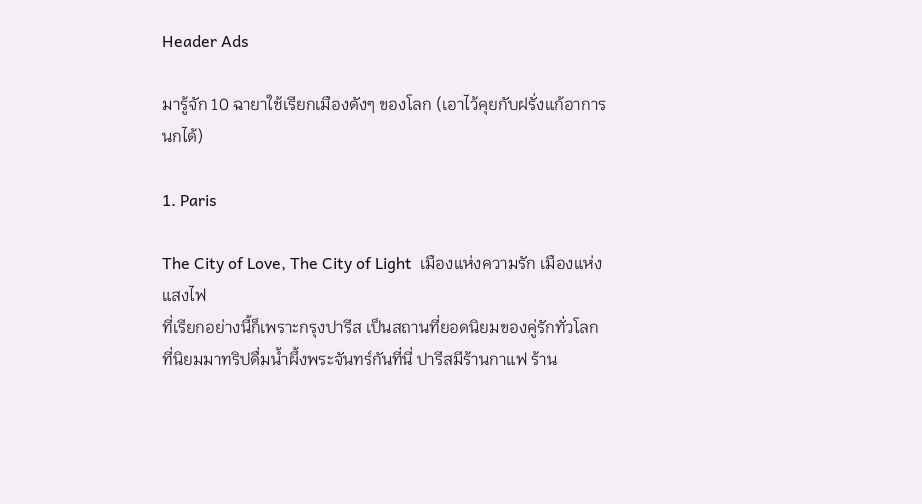Header Ads

มารู้จัก 10 ฉายาใช้เรียกเมืองดังๆ ของโลก (เอาไว้คุยกับฝรั่งแก้อาการนกได้)

1. Paris

The City of Love, The City of Light  เมืองแห่งความรัก เมืองแห่งแสงไฟ
ที่เรียกอย่างนี้ก็เพราะกรุงปารีส เป็นสถานที่ยอดนิยมของคู่รักทั่วโลก ที่นิยมมาทริปดื่มน้ำผึ้งพระจันทร์กันที่นี่ ปารีสมีร้านกาแฟ ร้าน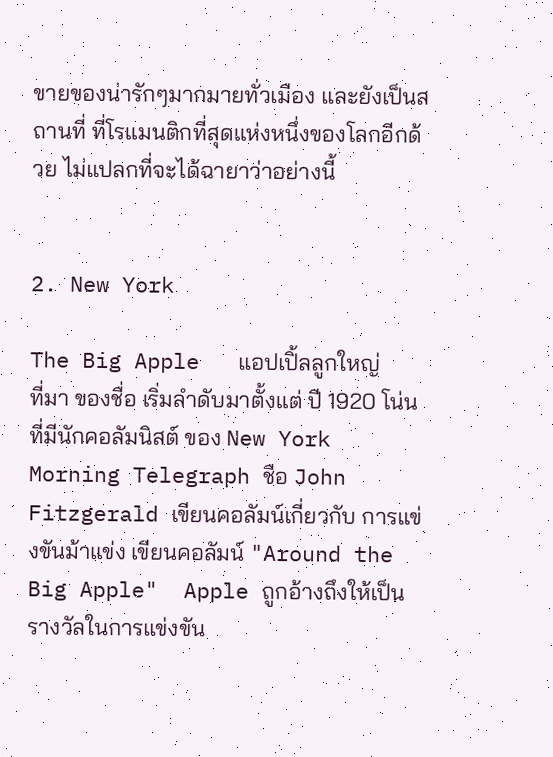ขายของน่ารักๆมากมายทั่วเมือง และยังเป็นสถานที่ ที่โรแมนติกที่สุดแห่งหนึ่งของโลกอีกด้วย ไม่แปลกที่จะได้ฉายาว่าอย่างนี้


2. New York

The Big Apple   แอปเปิ้ลลูกใหญ่
ที่มา ของชื่อ เริ่มลำดับมาตั้งแต่ ปี 1920 โน่น ที่มีนักคอลัมนิสต์ ของ New York Morning Telegraph ชือ John Fitzgerald เขียนคอลัมน์เกี่ยวกับ การแข่งขันม้าแข่ง เขียนคอลัมน์ "Around the Big Apple"  Apple ถูกอ้างถึงให้เป็นรางวัลในการแข่งขัน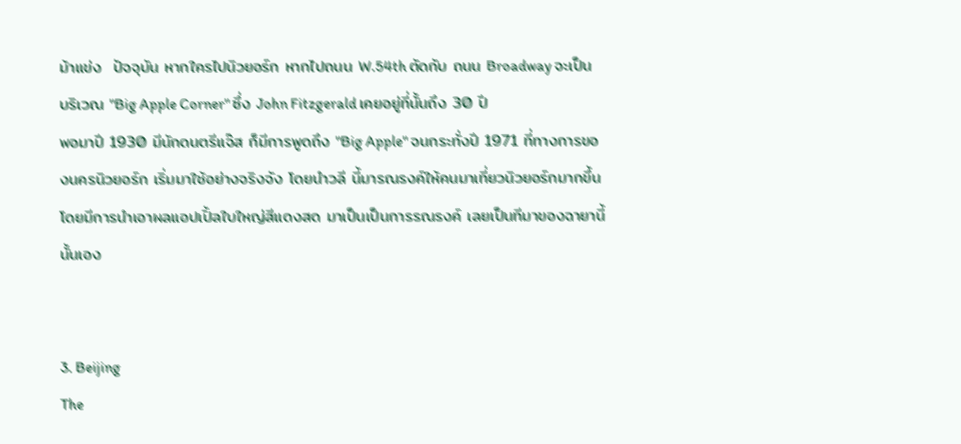ม้าแข่ง  ปัจจุบัน หากใครไปนิวยอร์ก หากไปถนน W.54th ตัดกับ ถนน Broadway จะเป็น บริเวณ "Big Apple Corner" ซึ่ง John Fitzgerald เคยอยู่ที่นั้นถึง 30 ปี
พอมาปี 1930 มีนักดนตรีแจ๊ส ก็มีการพูดถึง "Big Apple" จนกระทั่งปี 1971 ที่ทางการของนครนิวยอร์ก เริ่มมาใช้อย่างจริงจัง โดยนำวลี นี้มารณรงค์ให้คนมาเที่ยวนิวยอร์กมากขึ้น โดยมีการนำเอาผลแอปเปิ้ลใบใหญ่สีแดงสด มาเป็นเป็นการรณรงค์ เลยเป็นทีมาของฉายานี้นั้นเอง


3. Beijing
The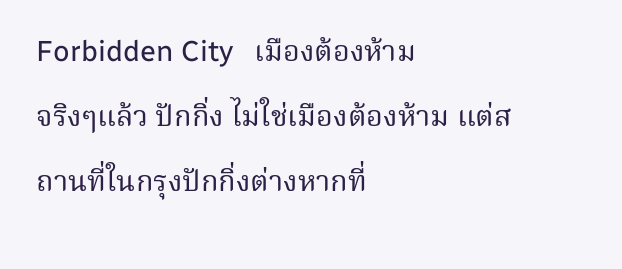Forbidden City   เมืองต้องห้าม
จริงๆแล้ว ปักกิ่ง ไม่ใช่เมืองต้องห้าม แต่สถานที่ในกรุงปักกิ่งต่างหากที่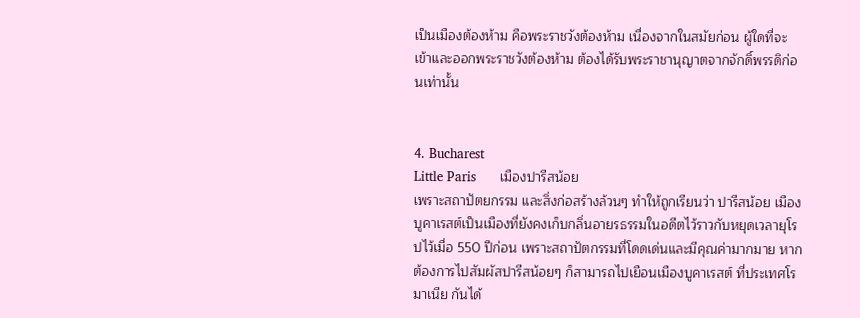เป็นเมืองต้องห้าม คือพระราชวังต้องห้าม เนื่องจากในสมัยก่อน ผู้ใดที่จะเข้าและออกพระราชวังต้องห้าม ต้องได้รับพระราชานุญาตจากจักดิ์พรรดิก่อนเท่านั้น


4. Bucharest
Little Paris      เมืองปารีสน้อย
เพราะสถาปัตยกรรม และสิ่งก่อสร้างล้วนๆ ทำให้ถูกเรียนว่า ปารีสน้อย เมืองบูคาเรสต์เป็นเมืองที่ยังคงเก็บกลิ่นอายรธรรมในอดีตไว้ราวกับหยุดเวลายุโรปไว้เมื่อ 550 ปีก่อน เพราะสถาปัตกรรมที่โดดเด่นและมีคุณค่ามากมาย หากต้องการไปสัมผัสปารีสน้อยๆ ก็สามารถไปเยือนเมืองบูคาเรสต์ ที่ประเทศโรมาเนีย กันได้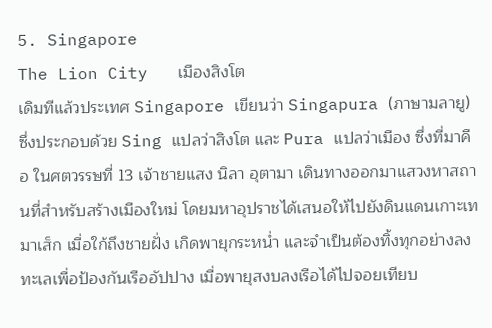5. Singapore
The Lion City   เมืองสิงโต
เดิมทีแล้วประเทศ Singapore เขียนว่า Singapura (ภาษามลายู) ซึ่งประกอบด้วย Sing แปลว่าสิงโต และ Pura แปลว่าเมือง ซึ่งที่มาคือ ในศตวรรษที่ 13 เจ้าชายแสง นิลา อุตามา เดินทางออกมาแสวงหาสถานที่สำหรับสร้างเมืองใหม่ โดยมหาอุปราชได้เสนอให้ไปยังดินแดนเกาะเทมาเส็ก เมื่อใก้ถึงชายฝั่ง เกิดพายุกระหน่ำ และจำเป็นต้องทิ้งทุกอย่างลงทะเลเพื่อป้องกันเรืออัปปาง เมื่อพายุสงบลงเรือได้ไปจอยเทียบ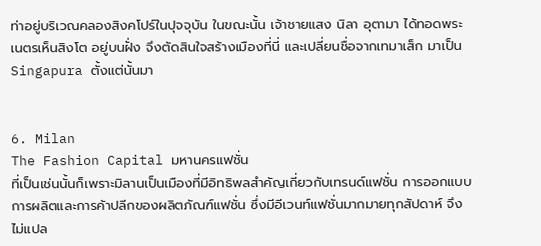ท่าอยู่บริเวณคลองสิงคโปร์ในปุจจุบัน ในขณะนั้น เจ้าชายแสง นิลา อุตามา ได้ทอดพระเนตรเห็นสิงโต อยู่บนฝั่ง จึงตัดสินใจสร้างเมืองที่นี่ และเปลี่ยนชื่อจากเทมาเส็ก มาเป็นSingapura ตั้งแต่นั้นมา


6. Milan
The Fashion Capital มหานครแฟชั่น
ที่เป็นเช่นนั้นก็เพราะมิลานเป็นเมืองที่มีอิทธิพลสำคัญเกี่ยวกับเทรนด์แฟชั่น การออกแบบ การผลิตและการค้าปลีกของผลิตภัณฑ์แฟชั่น ซึ่งมีอีเวนท์แฟชั่นมากมายทุกสัปดาห์ จึงไม่แปล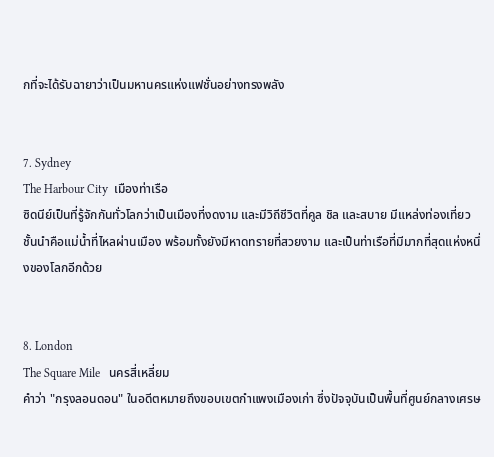กที่จะได้รับฉายาว่าเป็นมหานครแห่งแฟชั่นอย่างทรงพลัง


7. Sydney
The Harbour City  เมืองท่าเรือ
ซิดนีย์เป็นที่รู้จักกันทั่วโลกว่าเป็นเมืองที่งดงาม และมีวิถีชีวิตที่คูล ชิล และสบาย มีแหล่งท่องเที่ยวชั้นนำคือแม่น้ำที่ไหลผ่านเมือง พร้อมทั้งยังมีหาดทรายที่สวยงาม และเป็นท่าเรือที่มีมากที่สุดแห่งหนึ่งของโลกอีกด้วย


8. London
The Square Mile   นครสี่เหลี่ยม
คำว่า "กรุงลอนดอน" ในอดีตหมายถึงขอบเขตกำแพงเมืองเก่า ซึ่งปัจจุบันเป็นพื้นที่ศูนย์กลางเศรษ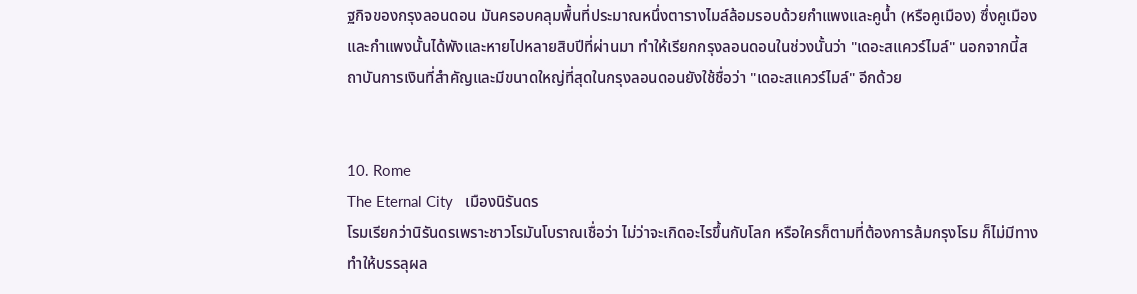ฐกิจของกรุงลอนดอน มันครอบคลุมพื้นที่ประมาณหนึ่งตารางไมล์ล้อมรอบด้วยกำแพงและคูน้ำ (หรือคูเมือง) ซึ่งคูเมืองและกำแพงนั้นได้พังและหายไปหลายสิบปีที่ผ่านมา ทำให้เรียกกรุงลอนดอนในช่วงนั้นว่า "เดอะสแควร์ไมล์" นอกจากนี้สถาบันการเงินที่สำคัญและมีขนาดใหญ่ที่สุดในกรุงลอนดอนยังใช้ชื่อว่า "เดอะสแควร์ไมล์" อีกด้วย


10. Rome
The Eternal City   เมืองนิรันดร
โรมเรียกว่านิรันดรเพราะชาวโรมันโบราณเชื่อว่า ไม่ว่าจะเกิดอะไรขึ้นกับโลก หรือใครก็ตามที่ต้องการล้มกรุงโรม ก็ไม่มีทางทำให้บรรลุผล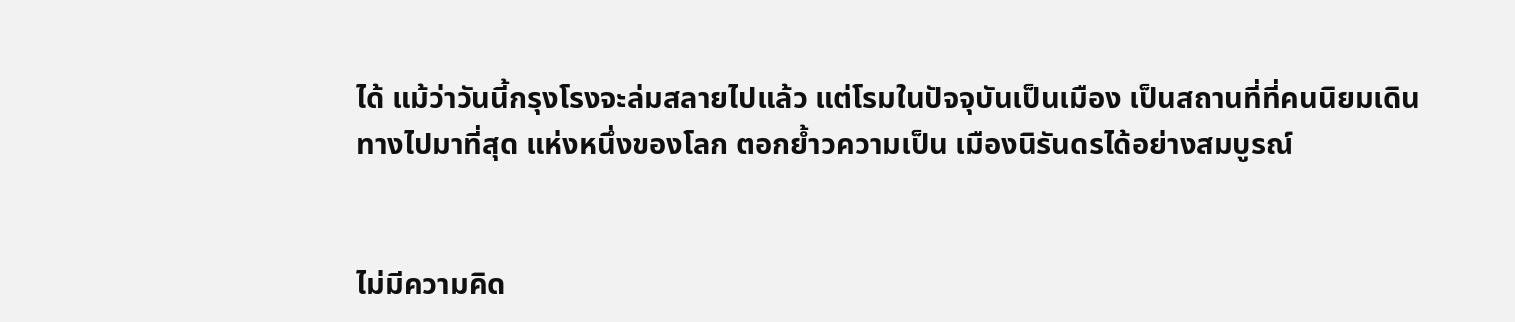ได้ แม้ว่าวันนี้กรุงโรงจะล่มสลายไปแล้ว แต่โรมในปัจจุบันเป็นเมือง เป็นสถานที่ที่คนนิยมเดินทางไปมาที่สุด แห่งหนึ่งของโลก ตอกย้ำวความเป็น เมืองนิรันดรได้อย่างสมบูรณ์


ไม่มีความคิด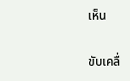เห็น

ขับเคลื่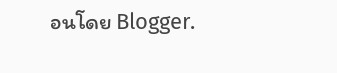อนโดย Blogger.